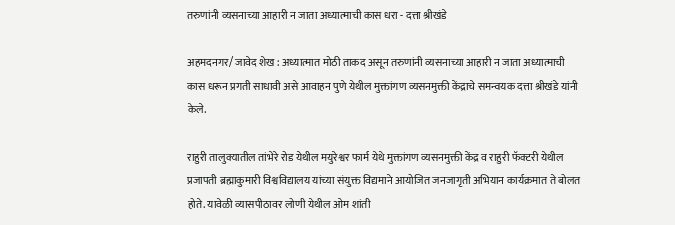तरुणांनी व्यसनाच्या आहारी न जाता अध्यात्माची कास धरा - दत्ता श्रीखंडे

अहमदनगर/ जावेद शेख : अध्यात्मात मोठी ताकद असून तरुणांनी व्यसनाच्या आहारी न जाता अध्यात्माची कास धरून प्रगती साधावी असे आवाहन पुणे येथील मुक्तांगण व्यसनमुक्ती केंद्राचे समन्वयक दत्ता श्रीखंडे यांनी केले.

राहुरी तालुक्यातील तांभेरे रोड येथील मयुरेश्वर फार्म येथे मुक्तांगण व्यसनमुक्ती केंद्र व राहुरी फॅक्टरी येथील प्रजापती ब्रह्माकुमारी विश्वविद्यालय यांच्या संयुक्त विद्यमाने आयोजित जनजागृती अभियान कार्यक्रमात ते बोलत होते. यावेळी व्यासपीठावर लोणी येथील ओम शांती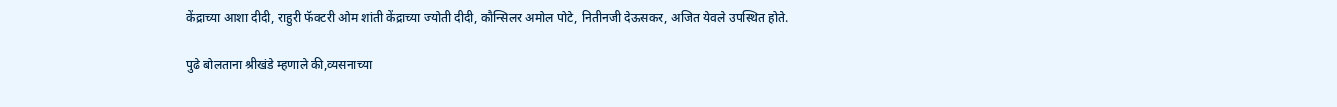केंद्राच्या आशा दीदी, राहुरी फॅक्टरी ओम शांती केंद्राच्या ज्योती दीदी, कौन्सिलर अमोल पोटे, नितीनजी देऊसकर, अजित येवले उपस्थित होते.

पुढे बोलताना श्रीखंडे म्हणाले की,व्यसनाच्या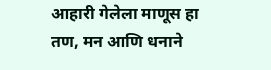आहारी गेलेला माणूस हा तण, मन आणि धनाने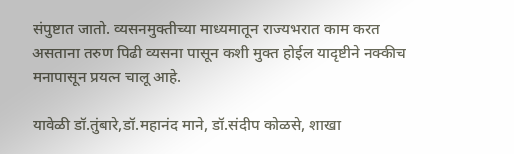संपुष्टात जातो. व्यसनमुक्तीच्या माध्यमातून राज्यभरात काम करत असताना तरुण पिढी व्यसना पासून कशी मुक्त होईल यादृष्टीने नक्कीच मनापासून प्रयत्न चालू आहे.

यावेळी डॉ.तुंबारे,डॉ.महानंद माने, डॉ.संदीप कोळसे, शाखा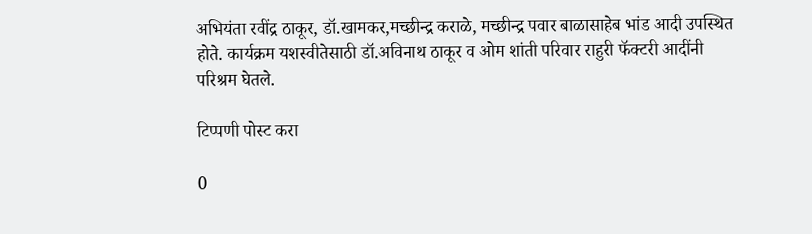अभियंता रवींद्र ठाकूर, डॉ.खामकर,मच्छीन्द्र कराळे, मच्छीन्द्र पवार बाळासाहेब भांड आदी उपस्थित होते. कार्यक्रम यशस्वीतेसाठी डॉ.अविनाथ ठाकूर व ओम शांती परिवार राहुरी फॅक्टरी आदींनी परिश्रम घेतले.

टिप्पणी पोस्ट करा

0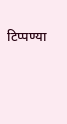टिप्पण्या